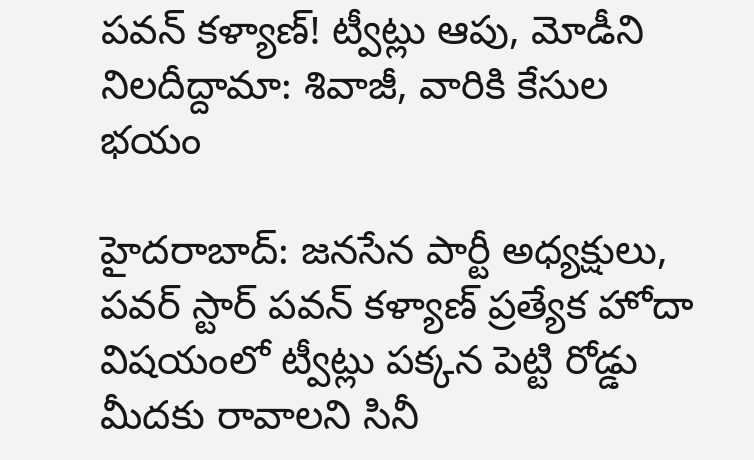పవన్ కళ్యాణ్! ట్వీట్లు ఆపు, మోడీని నిలదీద్దామా: శివాజీ, వారికి కేసుల భయం

హైదరాబాద్: జనసేన పార్టీ అధ్యక్షులు, పవర్ స్టార్ పవన్ కళ్యాణ్ ప్రత్యేక హోదా విషయంలో ట్వీట్లు పక్కన పెట్టి రోడ్డు మీదకు రావాలని సినీ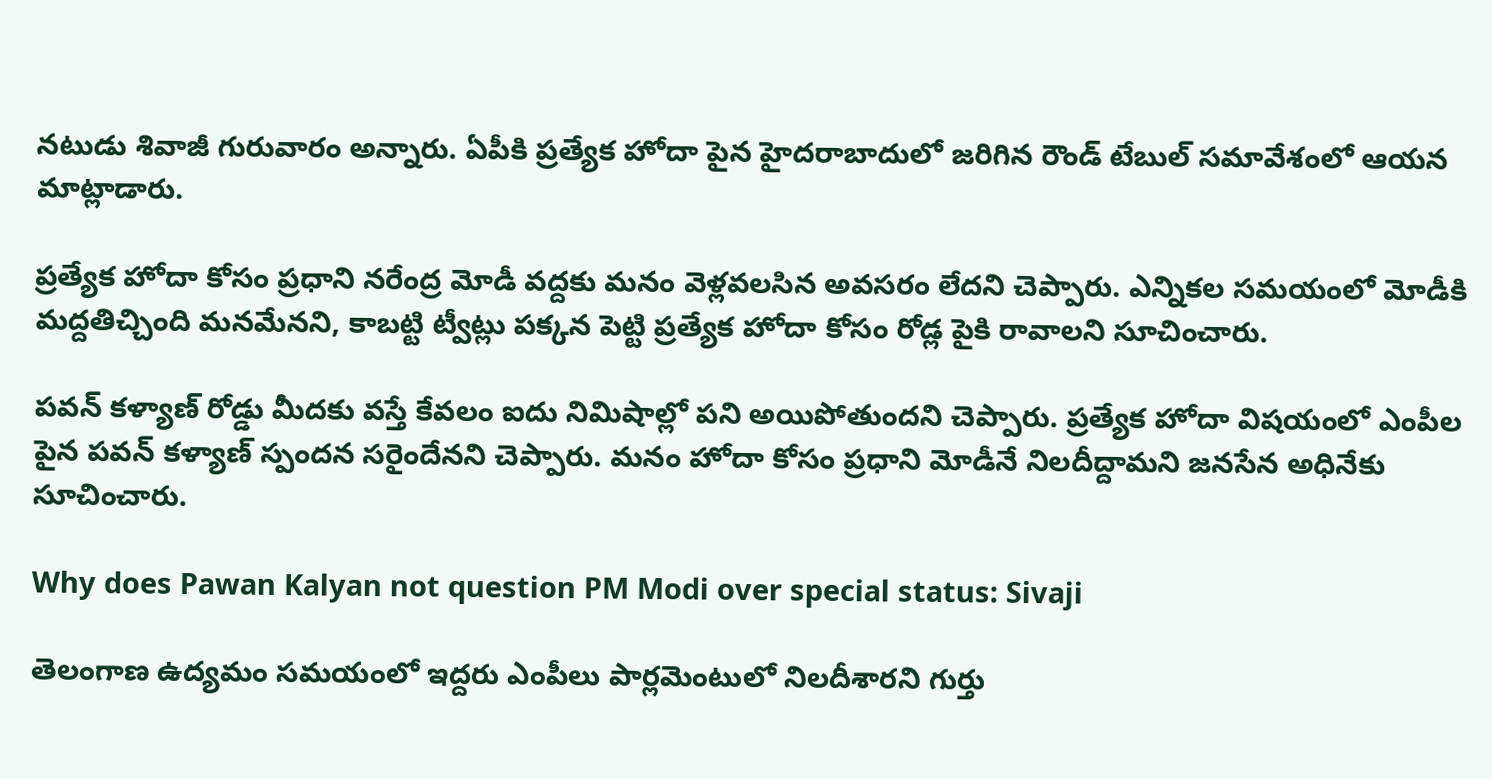నటుడు శివాజీ గురువారం అన్నారు. ఏపీకి ప్రత్యేక హోదా పైన హైదరాబాదులో జరిగిన రౌండ్ టేబుల్ సమావేశంలో ఆయన మాట్లాడారు.

ప్రత్యేక హోదా కోసం ప్రధాని నరేంద్ర మోడీ వద్దకు మనం వెళ్లవలసిన అవసరం లేదని చెప్పారు. ఎన్నికల సమయంలో మోడీకి మద్దతిచ్చింది మనమేనని, కాబట్టి ట్వీట్లు పక్కన పెట్టి ప్రత్యేక హోదా కోసం రోడ్ల పైకి రావాలని సూచించారు.

పవన్ కళ్యాణ్ రోడ్డు మీదకు వస్తే కేవలం ఐదు నిమిషాల్లో పని అయిపోతుందని చెప్పారు. ప్రత్యేక హోదా విషయంలో ఎంపీల పైన పవన్ కళ్యాణ్ స్పందన సరైందేనని చెప్పారు. మనం హోదా కోసం ప్రధాని మోడీనే నిలదీద్దామని జనసేన అధినేకు సూచించారు.

Why does Pawan Kalyan not question PM Modi over special status: Sivaji

తెలంగాణ ఉద్యమం సమయంలో ఇద్దరు ఎంపీలు పార్లమెంటులో నిలదీశారని గుర్తు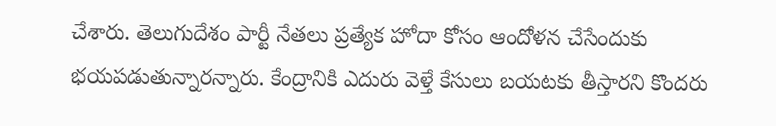చేశారు. తెలుగుదేశం పార్టీ నేతలు ప్రత్యేక హోదా కోసం ఆందోళన చేసేందుకు భయపడుతున్నారన్నారు. కేంద్రానికి ఎదురు వెళ్తే కేసులు బయటకు తీస్తారని కొందరు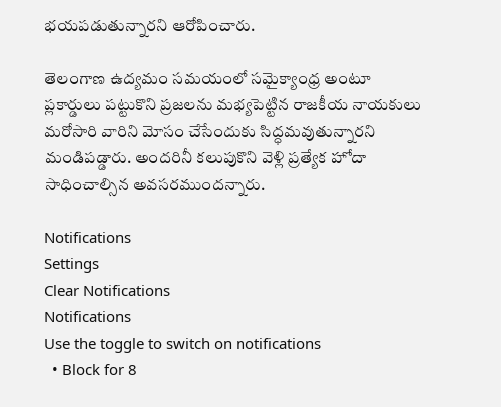భయపడుతున్నారని ఆరోపించారు.

తెలంగాణ ఉద్యమం సమయంలో సమైక్యాంధ్ర అంటూ ప్లకార్డులు పట్టుకొని ప్రజలను మభ్యపెట్టిన రాజకీయ నాయకులు మరోసారి వారిని మోసం చేసేందుకు సిద్ధమవుతున్నారని మండిపడ్డారు. అందరినీ కలుపుకొని వెళ్లి ప్రత్యేక హోదా సాధించాల్సిన అవసరముందన్నారు.

Notifications
Settings
Clear Notifications
Notifications
Use the toggle to switch on notifications
  • Block for 8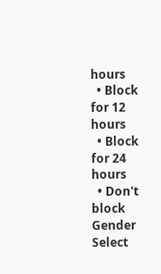hours
  • Block for 12 hours
  • Block for 24 hours
  • Don't block
Gender
Select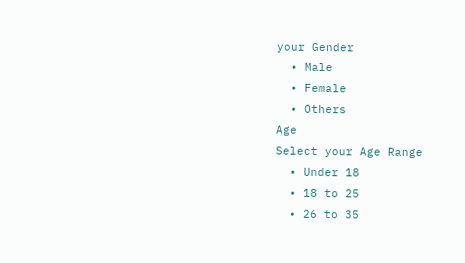your Gender
  • Male
  • Female
  • Others
Age
Select your Age Range
  • Under 18
  • 18 to 25
  • 26 to 35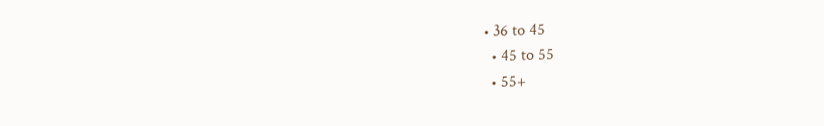• 36 to 45
  • 45 to 55
  • 55+